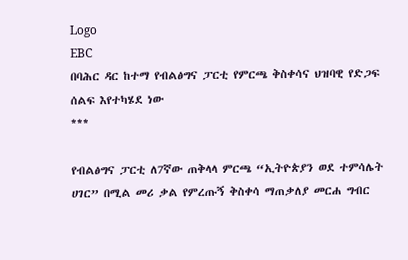Logo
EBC
በባሕር ዳር ከተማ የብልፅግና ፓርቲ የምርጫ ቅስቀሳና ህዝባዊ የድጋፍ ሰልፍ እየተካሄደ ነው
***

የብልፅግና ፓርቲ ለ7ኛው ጠቅላላ ምርጫ “ኢትዮጵያን ወደ ተምሳሌት ሀገር” በሚል መሪ ቃል የምረጡኝ ቅስቀሳ ማጠቃለያ መርሐ ግብር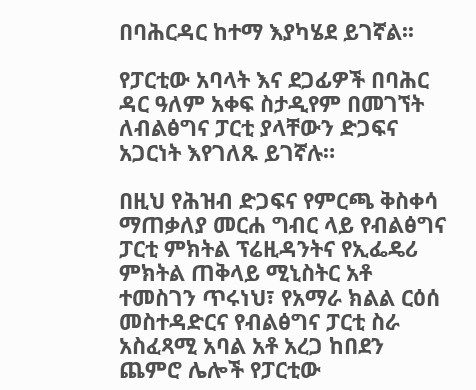በባሕርዳር ከተማ እያካሄደ ይገኛል፡፡

የፓርቲው አባላት እና ደጋፊዎች በባሕር ዳር ዓለም አቀፍ ስታዲየም በመገኘት ለብልፅግና ፓርቲ ያላቸውን ድጋፍና አጋርነት እየገለጹ ይገኛሉ።

በዚህ የሕዝብ ድጋፍና የምርጫ ቅስቀሳ ማጠቃለያ መርሐ ግብር ላይ የብልፅግና ፓርቲ ምክትል ፕሬዚዳንትና የኢፌዴሪ ምክትል ጠቅላይ ሚኒስትር አቶ ተመስገን ጥሩነህ፣ የአማራ ክልል ርዕሰ መስተዳድርና የብልፅግና ፓርቲ ስራ አስፈጻሚ አባል አቶ አረጋ ከበደን ጨምሮ ሌሎች የፓርቲው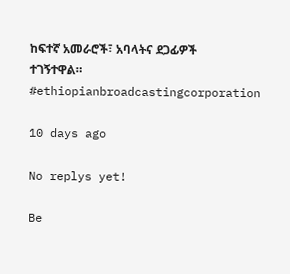ከፍተኛ አመራሮች፣ አባላትና ደጋፊዎች ተገኝተዋል።
#ethiopianbroadcastingcorporation

10 days ago

No replys yet!

Be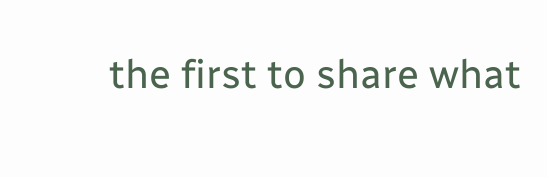the first to share what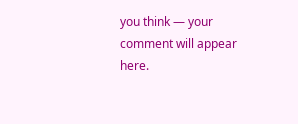you think — your comment will appear here.